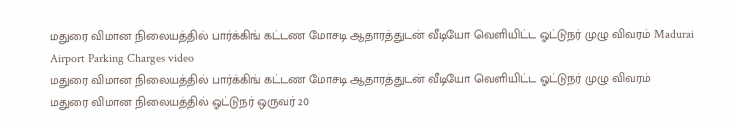மதுரை விமான நிலையத்தில் பார்க்கிங் கட்டண மோசடி ஆதாரத்துடன் வீடியோ வெளியிட்ட ஓட்டுநர் முழு விவரம் Madurai Airport Parking Charges video
மதுரை விமான நிலையத்தில் பார்க்கிங் கட்டண மோசடி ஆதாரத்துடன் வீடியோ வெளியிட்ட ஓட்டுநர் முழு விவரம்
மதுரை விமான நிலையத்தில் ஓட்டுநர் ஒருவர் 20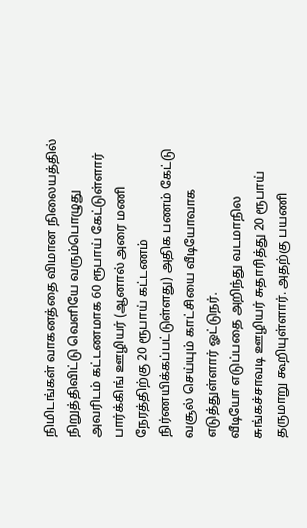நிமிடங்கள் வாகனத்தை விமான நிலையத்தில் நிறுத்திவிட்டு வெளியே வரும்பொழுது அவரிடம் கட்டணமாக 60 ரூபாய் கேட்டுள்ளார் பார்க்கிங் ஊழியர் (ஆனால் அரை மணி நேரத்திற்கு 20 ரூபாய் கட்டணம் நிர்ணயிக்கப்பட்டுள்ளது) அதிக பணம் கேட்டு வசூல் செய்யும் காட்சியை வீடியோவாக எடுத்துள்ளார் ஓட்டுநர்.
வீடியோ எடுப்பதை அறிந்து வடமாநில சுங்கச்சாவடி ஊழியர் சுதாரித்து 20 ரூபாய் தருமாறு கூறியுள்ளார். அதற்கு பயணி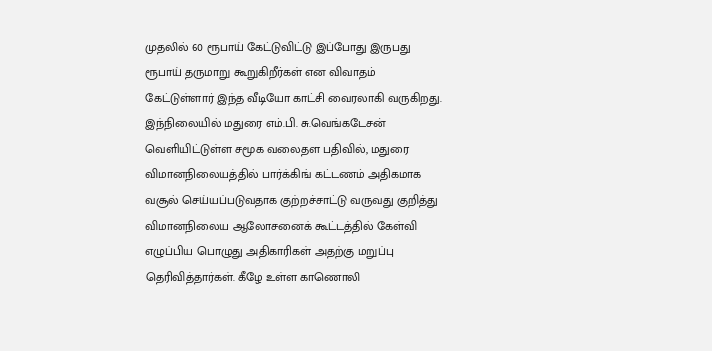முதலில் 60 ரூபாய் கேட்டுவிட்டு இப்போது இருபது ரூபாய் தருமாறு கூறுகிறீர்கள் என விவாதம் கேட்டுள்ளார் இந்த வீடியோ காட்சி வைரலாகி வருகிறது.
இந்நிலையில் மதுரை எம்.பி. சு.வெங்கடேசன் வெளியிட்டுள்ள சமூக வலைதள பதிவில், மதுரை விமானநிலையத்தில் பார்க்கிங் கட்டணம் அதிகமாக வசூல் செய்யப்படுவதாக குற்றச்சாட்டு வருவது குறித்து விமானநிலைய ஆலோசனைக் கூட்டத்தில் கேள்வி எழுப்பிய பொழுது அதிகாரிகள் அதற்கு மறுப்பு தெரிவித்தார்கள். கீழே உள்ள காணொலி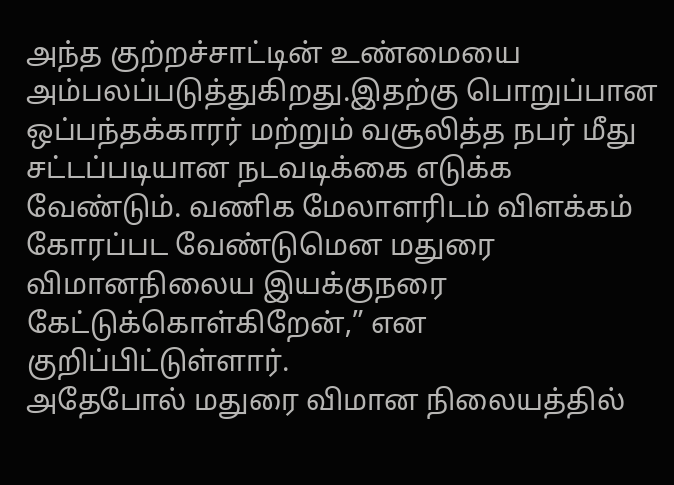அந்த குற்றச்சாட்டின் உண்மையை அம்பலப்படுத்துகிறது.இதற்கு பொறுப்பான ஒப்பந்தக்காரர் மற்றும் வசூலித்த நபர் மீது சட்டப்படியான நடவடிக்கை எடுக்க வேண்டும். வணிக மேலாளரிடம் விளக்கம் கோரப்பட வேண்டுமென மதுரை விமானநிலைய இயக்குநரை கேட்டுக்கொள்கிறேன்,” என குறிப்பிட்டுள்ளார்.
அதேபோல் மதுரை விமான நிலையத்தில்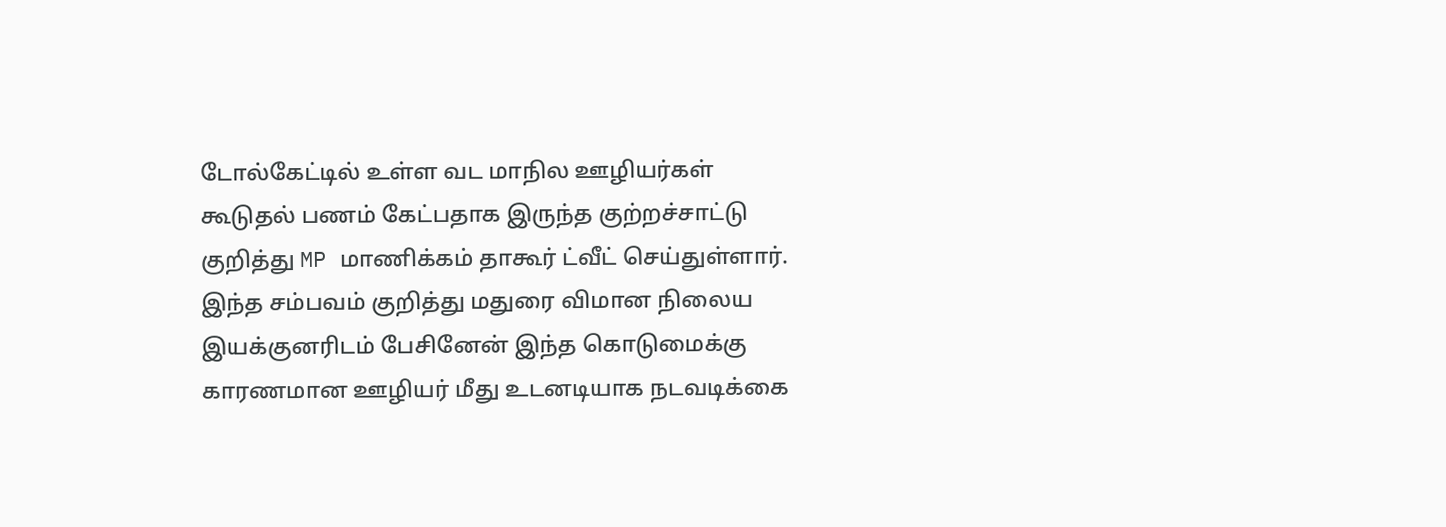டோல்கேட்டில் உள்ள வட மாநில ஊழியர்கள் கூடுதல் பணம் கேட்பதாக இருந்த குற்றச்சாட்டு குறித்து MP மாணிக்கம் தாகூர் ட்வீட் செய்துள்ளார்.
இந்த சம்பவம் குறித்து மதுரை விமான நிலைய இயக்குனரிடம் பேசினேன் இந்த கொடுமைக்கு காரணமான ஊழியர் மீது உடனடியாக நடவடிக்கை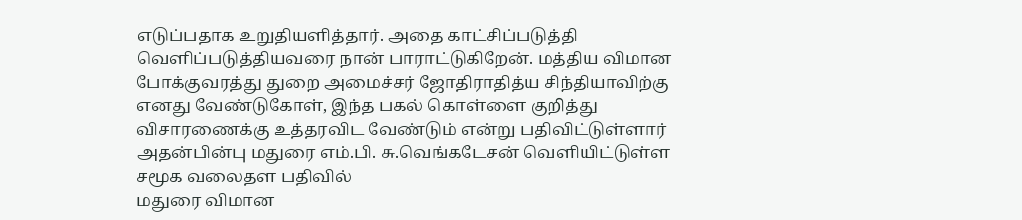எடுப்பதாக உறுதியளித்தார். அதை காட்சிப்படுத்தி வெளிப்படுத்தியவரை நான் பாராட்டுகிறேன். மத்திய விமான போக்குவரத்து துறை அமைச்சர் ஜோதிராதித்ய சிந்தியாவிற்கு எனது வேண்டுகோள், இந்த பகல் கொள்ளை குறித்து விசாரணைக்கு உத்தரவிட வேண்டும் என்று பதிவிட்டுள்ளார்
அதன்பின்பு மதுரை எம்.பி. சு.வெங்கடேசன் வெளியிட்டுள்ள சமூக வலைதள பதிவில்
மதுரை விமான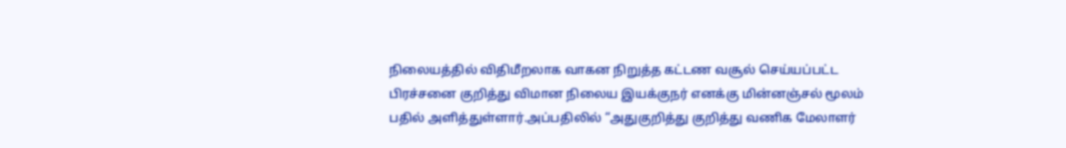நிலையத்தில் விதிமீறலாக வாகன நிறுத்த கட்டண வசூல் செய்யப்பட்ட பிரச்சனை குறித்து விமான நிலைய இயக்குநர் எனக்கு மின்னஞ்சல் மூலம் பதில் அளித்துள்ளார்.அப்பதிலில் “அதுகுறித்து குறித்து வணிக மேலாளர்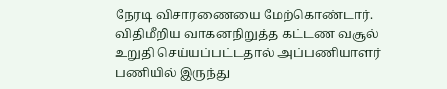நேரடி விசாரணையை மேற்கொண்டார். விதிமீறிய வாகனநிறுத்த கட்டண வசூல் உறுதி செய்யப்பட்டதால் அப்பணியாளர் பணியில் இருந்து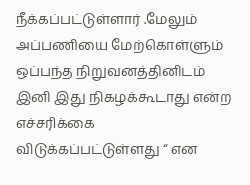நீக்கப்பட்டுள்ளார் .மேலும் அப்பணியை மேற்கொள்ளும் ஒப்பந்த நிறுவனத்தினிடம் இனி இது நிகழக்கூடாது என்ற எச்சரிக்கை விடுக்கப்பட்டுள்ளது “ என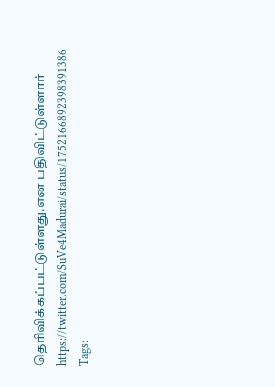தெரிவிக்கப்பட்டுள்ளது.என பதிவிட்டுள்ளார்
https://twitter.com/SuVe4Madurai/status/1752166892398391386
Tags: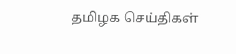தமிழக செய்திகள்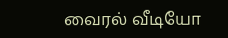வைரல் வீடியோ